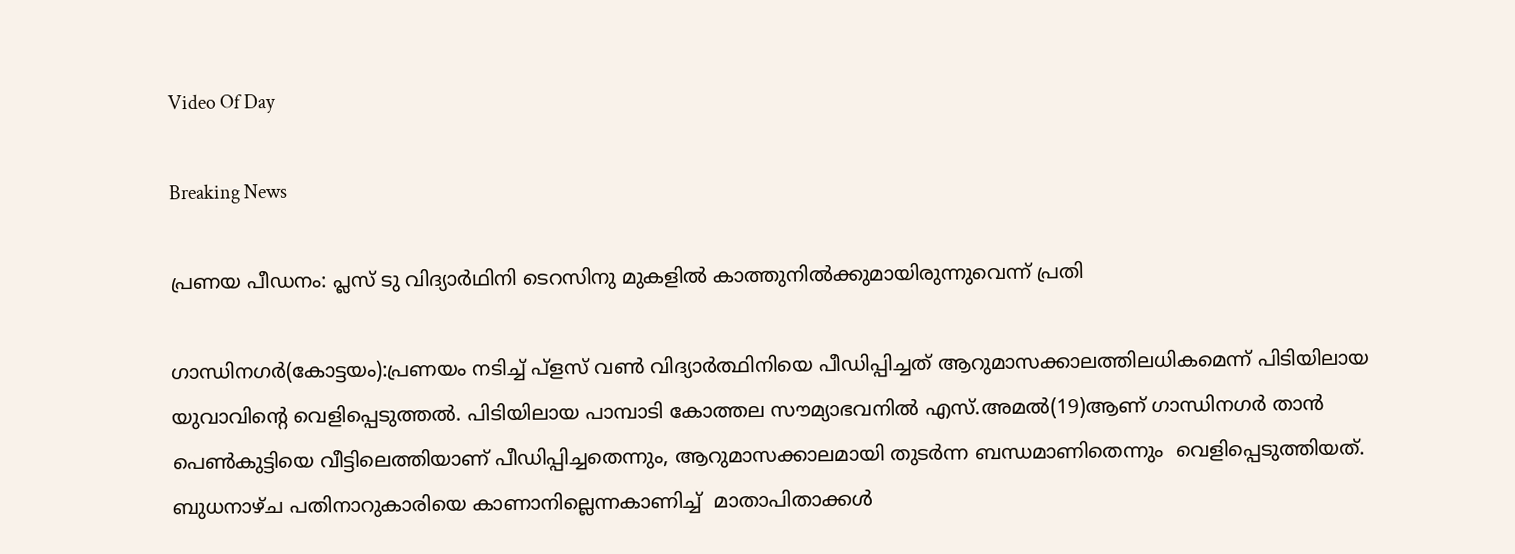Video Of Day

Breaking News

പ്രണയ പീഡനം: പ്ലസ് ടു വിദ്യാര്‍ഥിനി ടെറസിനു മുകളില്‍ കാത്തുനില്‍ക്കുമായിരുന്നുവെന്ന് പ്രതി

ഗാന്ധിനഗര്‍(കോട്ടയം):പ്രണയം നടിച്ച് പ്‌ളസ് വണ്‍ വിദ്യാര്‍ത്ഥിനിയെ പീഡിപ്പിച്ചത് ആറുമാസക്കാലത്തിലധികമെന്ന് പിടിയിലായ യുവാവിന്റെ വെളിപ്പെടുത്തല്‍. പിടിയിലായ പാമ്പാടി കോത്തല സൗമ്യാഭവനില്‍ എസ്.അമല്‍(19)ആണ് ഗാന്ധിനഗര്‍ താന്‍ പെണ്‍കുട്ടിയെ വീട്ടിലെത്തിയാണ് പീഡിപ്പിച്ചതെന്നും, ആറുമാസക്കാലമായി തുടര്‍ന്ന ബന്ധമാണിതെന്നും  വെളിപ്പെടുത്തിയത്. ബുധനാഴ്ച പതിനാറുകാരിയെ കാണാനില്ലെന്നകാണിച്ച്  മാതാപിതാക്കള്‍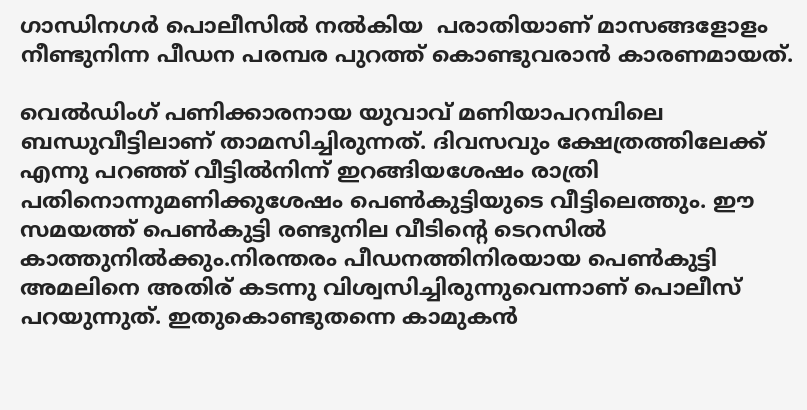ഗാന്ധിനഗര്‍ പൊലീസില്‍ നല്‍കിയ  പരാതിയാണ് മാസങ്ങളോളം നീണ്ടുനിന്ന പീഡന പരമ്പര പുറത്ത് കൊണ്ടുവരാന്‍ കാരണമായത്.

വെല്‍ഡിംഗ് പണിക്കാരനായ യുവാവ് മണിയാപറമ്പിലെ ബന്ധുവീട്ടിലാണ് താമസിച്ചിരുന്നത്. ദിവസവും ക്ഷേത്രത്തിലേക്ക് എന്നു പറഞ്ഞ് വീട്ടില്‍നിന്ന് ഇറങ്ങിയശേഷം രാത്രി പതിനൊന്നുമണിക്കുശേഷം പെണ്‍കുട്ടിയുടെ വീട്ടിലെത്തും. ഈ സമയത്ത് പെണ്‍കുട്ടി രണ്ടുനില വീടിന്റെ ടെറസില്‍ കാത്തുനില്‍ക്കും.നിരന്തരം പീഡനത്തിനിരയായ പെണ്‍കുട്ടി അമലിനെ അതിര് കടന്നു വിശ്വസിച്ചിരുന്നുവെന്നാണ് പൊലീസ് പറയുന്നുത്. ഇതുകൊണ്ടുതന്നെ കാമുകന്‍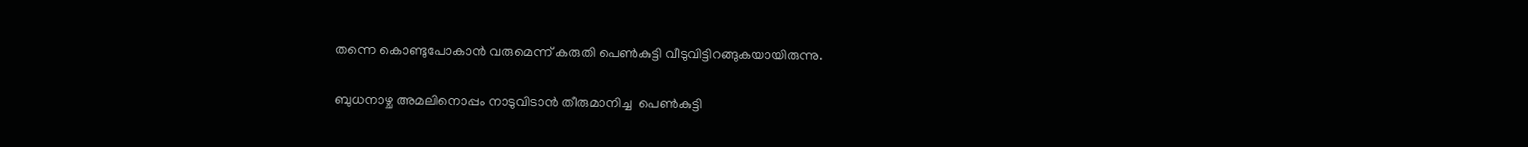തന്നെ കൊണ്ടുപോകാന്‍ വരുമെന്ന് കരുതി പെണ്‍കുട്ടി വീടുവിട്ടിറങ്ങുകയായിരുന്നു.

ബുധനാഴ്ച അമലിനൊപ്പം നാടുവിടാന്‍ തീരുമാനിച്ച  പെണ്‍കുട്ടി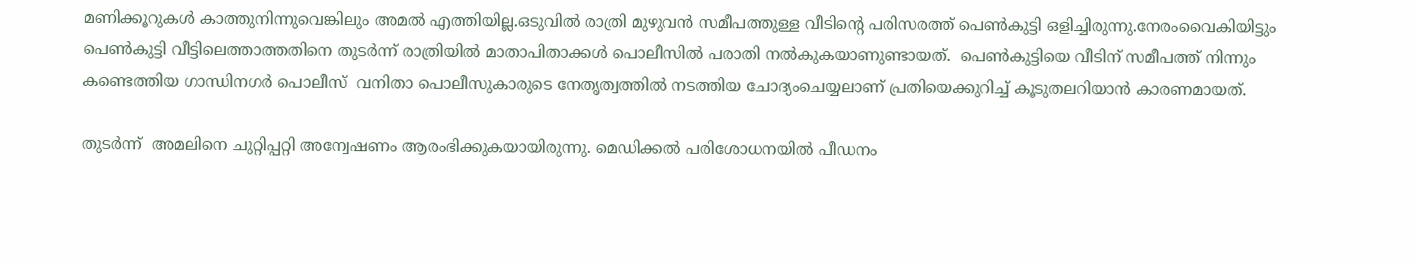മണിക്കൂറുകള്‍ കാത്തുനിന്നുവെങ്കിലും അമല്‍ എത്തിയില്ല.ഒടുവില്‍ രാത്രി മുഴുവന്‍ സമീപത്തുള്ള വീടിന്റെ പരിസരത്ത് പെണ്‍കുട്ടി ഒളിച്ചിരുന്നു.നേരംവൈകിയിട്ടും പെണ്‍കുട്ടി വീട്ടിലെത്താത്തതിനെ തുടര്‍ന്ന് രാത്രിയില്‍ മാതാപിതാക്കള്‍ പൊലീസില്‍ പരാതി നല്‍കുകയാണുണ്ടായത്.  പെണ്‍കുട്ടിയെ വീടിന് സമീപത്ത് നിന്നും കണ്ടെത്തിയ ഗാന്ധിനഗര്‍ പൊലീസ്  വനിതാ പൊലീസുകാരുടെ നേതൃത്വത്തില്‍ നടത്തിയ ചോദ്യംചെയ്യലാണ് പ്രതിയെക്കുറിച്ച് കൂടുതലറിയാന്‍ കാരണമായത്.

തുടര്‍ന്ന്  അമലിനെ ചുറ്റിപ്പറ്റി അന്വേഷണം ആരംഭിക്കുകയായിരുന്നു. മെഡിക്കല്‍ പരിശോധനയില്‍ പീഡനം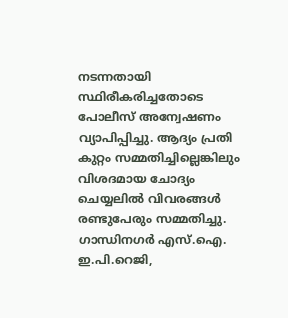നടന്നതായി സ്ഥിരീകരിച്ചതോടെ പോലീസ് അന്വേഷണം വ്യാപിപ്പിച്ചു. ആദ്യം പ്രതി കുറ്റം സമ്മതിച്ചില്ലെങ്കിലും വിശദമായ ചോദ്യം ചെയ്യലില്‍ വിവരങ്ങള്‍ രണ്ടുപേരും സമ്മതിച്ചു. ഗാന്ധിനഗര്‍ എസ്.ഐ. ഇ.പി.റെജി,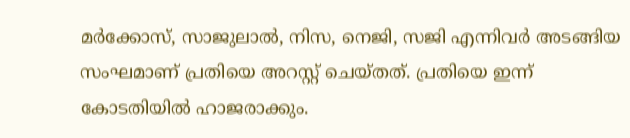മര്‍ക്കോസ്, സാജുലാല്‍, നിസ, നെജി, സജി എന്നിവര്‍ അടങ്ങിയ സംഘമാണ് പ്രതിയെ അറസ്റ്റ് ചെയ്തത്. പ്രതിയെ ഇന്ന് കോടതിയില്‍ ഹാജരാക്കും.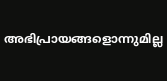അഭിപ്രായങ്ങളൊന്നുമില്ല